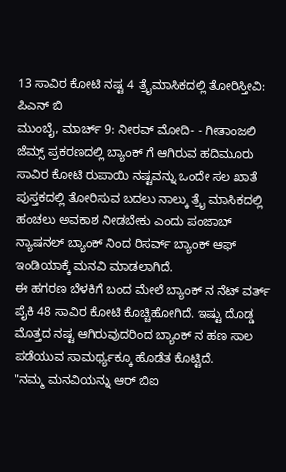13 ಸಾವಿರ ಕೋಟಿ ನಷ್ಟ 4 ತ್ರೈಮಾಸಿಕದಲ್ಲಿ ತೋರಿಸ್ತೀವಿ: ಪಿಎನ್ ಬಿ
ಮುಂಬೈ, ಮಾರ್ಚ್ 9: ನೀರವ್ ಮೋದಿ- - ಗೀತಾಂಜಲಿ ಜೆಮ್ಸ್ ಪ್ರಕರಣದಲ್ಲಿ ಬ್ಯಾಂಕ್ ಗೆ ಆಗಿರುವ ಹದಿಮೂರು ಸಾವಿರ ಕೋಟಿ ರುಪಾಯಿ ನಷ್ಟವನ್ನು ಒಂದೇ ಸಲ ಖಾತೆ ಪುಸ್ತಕದಲ್ಲಿ ತೋರಿಸುವ ಬದಲು ನಾಲ್ಕು ತ್ರೈ ಮಾಸಿಕದಲ್ಲಿ ಹಂಚಲು ಅವಕಾಶ ನೀಡಬೇಕು ಎಂದು ಪಂಜಾಬ್ ನ್ಯಾಷನಲ್ ಬ್ಯಾಂಕ್ ನಿಂದ ರಿಸರ್ವ್ ಬ್ಯಾಂಕ್ ಆಫ್ ಇಂಡಿಯಾಕ್ಕೆ ಮನವಿ ಮಾಡಲಾಗಿದೆ.
ಈ ಹಗರಣ ಬೆಳಕಿಗೆ ಬಂದ ಮೇಲೆ ಬ್ಯಾಂಕ್ ನ ನೆಟ್ ವರ್ತ್ ಪೈಕಿ 48 ಸಾವಿರ ಕೋಟಿ ಕೊಚ್ಚಿಹೋಗಿದೆ. ಇಷ್ಟು ದೊಡ್ಡ ಮೊತ್ತದ ನಷ್ಟ ಆಗಿರುವುದರಿಂದ ಬ್ಯಾಂಕ್ ನ ಹಣ ಸಾಲ ಪಡೆಯುವ ಸಾಮರ್ಥ್ಯಕ್ಕೂ ಹೊಡೆತ ಕೊಟ್ಟಿದೆ.
"ನಮ್ಮ ಮನವಿಯನ್ನು ಆರ್ ಬಿಐ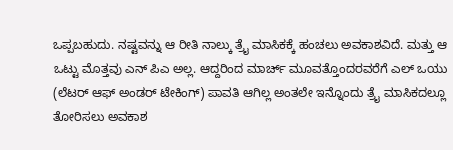ಒಪ್ಪಬಹುದು. ನಷ್ಟವನ್ನು ಆ ರೀತಿ ನಾಲ್ಕು ತ್ರೈ ಮಾಸಿಕಕ್ಕೆ ಹಂಚಲು ಅವಕಾಶವಿದೆ. ಮತ್ತು ಆ ಒಟ್ಟು ಮೊತ್ತವು ಎನ್ ಪಿಎ ಅಲ್ಲ. ಆದ್ದರಿಂದ ಮಾರ್ಚ್ ಮೂವತ್ತೊಂದರವರೆಗೆ ಎಲ್ ಒಯು (ಲೆಟರ್ ಆಫ್ ಅಂಡರ್ ಟೇಕಿಂಗ್) ಪಾವತಿ ಆಗಿಲ್ಲ ಅಂತಲೇ ಇನ್ನೊಂದು ತ್ರೈ ಮಾಸಿಕದಲ್ಲೂ ತೋರಿಸಲು ಅವಕಾಶ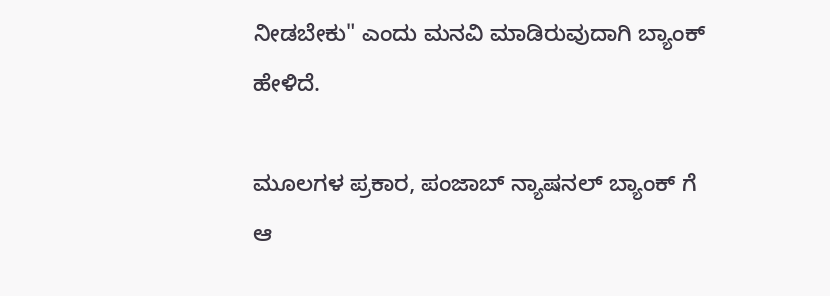ನೀಡಬೇಕು" ಎಂದು ಮನವಿ ಮಾಡಿರುವುದಾಗಿ ಬ್ಯಾಂಕ್ ಹೇಳಿದೆ.

ಮೂಲಗಳ ಪ್ರಕಾರ, ಪಂಜಾಬ್ ನ್ಯಾಷನಲ್ ಬ್ಯಾಂಕ್ ಗೆ ಆ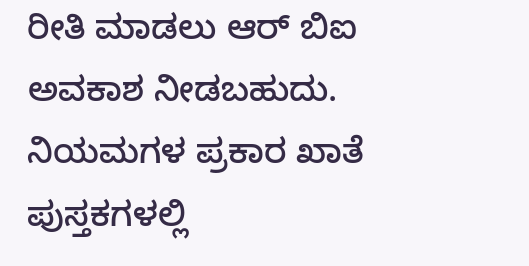ರೀತಿ ಮಾಡಲು ಆರ್ ಬಿಐ ಅವಕಾಶ ನೀಡಬಹುದು. ನಿಯಮಗಳ ಪ್ರಕಾರ ಖಾತೆ ಪುಸ್ತಕಗಳಲ್ಲಿ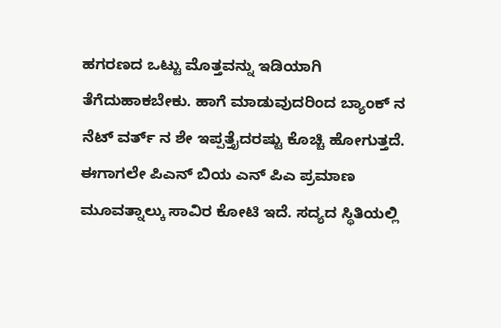ಹಗರಣದ ಒಟ್ಟು ಮೊತ್ತವನ್ನು ಇಡಿಯಾಗಿ ತೆಗೆದುಹಾಕಬೇಕು. ಹಾಗೆ ಮಾಡುವುದರಿಂದ ಬ್ಯಾಂಕ್ ನ ನೆಟ್ ವರ್ತ್ ನ ಶೇ ಇಪ್ಪತ್ತೈದರಷ್ಟು ಕೊಚ್ಚಿ ಹೋಗುತ್ತದೆ.
ಈಗಾಗಲೇ ಪಿಎನ್ ಬಿಯ ಎನ್ ಪಿಎ ಪ್ರಮಾಣ ಮೂವತ್ನಾಲ್ಕು ಸಾವಿರ ಕೋಟಿ ಇದೆ. ಸದ್ಯದ ಸ್ಥಿತಿಯಲ್ಲಿ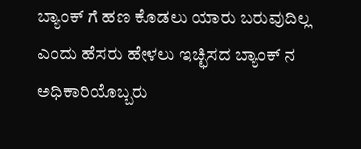ಬ್ಯಾಂಕ್ ಗೆ ಹಣ ಕೊಡಲು ಯಾರು ಬರುವುದಿಲ್ಲ ಎಂದು ಹೆಸರು ಹೇಳಲು ಇಚ್ಛಿಸದ ಬ್ಯಾಂಕ್ ನ ಅಧಿಕಾರಿಯೊಬ್ಬರು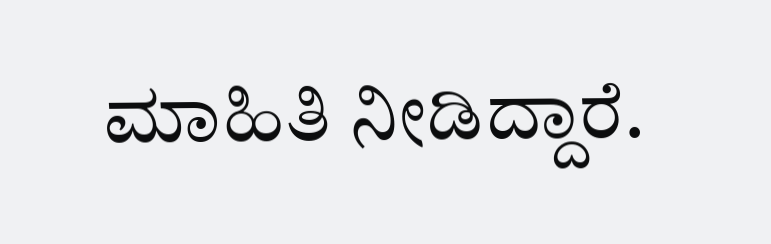ಮಾಹಿತಿ ನೀಡಿದ್ದಾರೆ.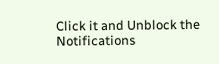Click it and Unblock the Notifications